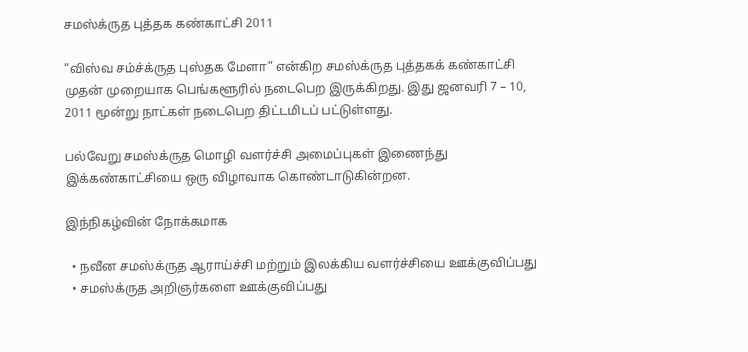சமஸ்க்ருத புத்தக கண்காட்சி 2011

“விஸ்வ சம்ச்க்ருத புஸ்தக மேளா” என்கிற சமஸ்க்ருத புத்தகக் கண்காட்சி முதன் முறையாக பெங்களூரில் நடைபெற இருக்கிறது. இது ஜனவரி 7 – 10, 2011 மூன்று நாட்கள் நடைபெற திட்டமிடப் பட்டுள்ளது.

பல்வேறு சமஸ்க்ருத மொழி வளர்ச்சி அமைப்புகள் இணைந்து இக்கண்காட்சியை ஒரு விழாவாக கொண்டாடுகின்றன.

இந்நிகழ்வின் நோக்கமாக

  • நவீன சமஸ்க்ருத ஆராய்ச்சி மற்றும் இலக்கிய வளர்ச்சியை ஊக்குவிப்பது
  • சமஸ்க்ருத அறிஞர்களை ஊக்குவிப்பது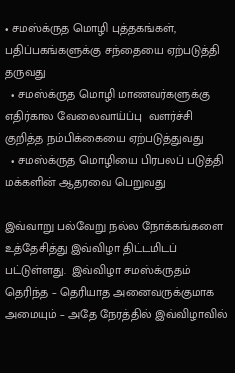• சமஸ்க்ருத மொழி புத்தகங்கள்,  பதிப்பகங்களுக்கு சந்தையை ஏற்படுத்தி தருவது
  • சமஸ்க்ருத மொழி மாணவர்களுக்கு எதிர்கால வேலைவாய்ப்பு  வளர்ச்சி குறித்த நம்பிக்கையை ஏற்படுத்துவது
  • சமஸ்க்ருத மொழியை பிரபலப் படுத்தி மக்களின் ஆதரவை பெறுவது

இவ்வாறு பல்வேறு நல்ல நோக்கங்களை உத்தேசித்து இவ்விழா திட்டமிடப் பட்டுள்ளது.  இவ்விழா சமஸ்க்ருதம் தெரிந்த – தெரியாத அனைவருக்குமாக அமையும் – அதே நேரத்தில் இவ்விழாவில்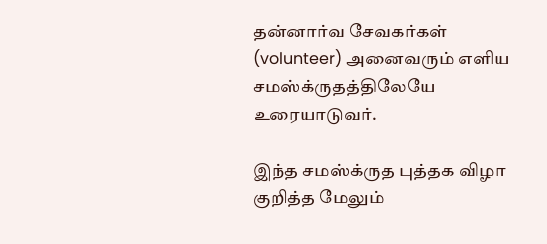தன்னார்வ சேவகர்கள் (volunteer) அனைவரும் எளிய சமஸ்க்ருதத்திலேயே உரையாடுவர்.

இந்த சமஸ்க்ருத புத்தக விழா குறித்த மேலும்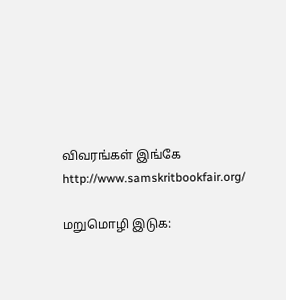விவரங்கள் இங்கே http://www.samskritbookfair.org/

மறுமொழி இடுக: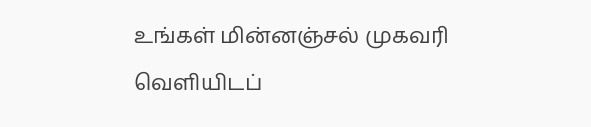உங்கள் மின்னஞ்சல் முகவரி வெளியிடப்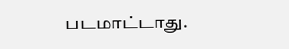படமாட்டாது.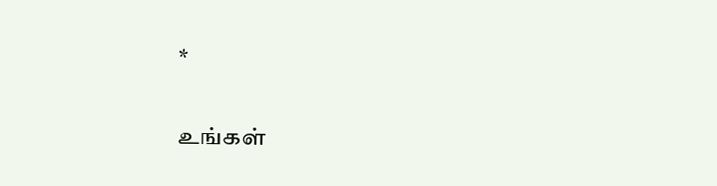*

உங்கள்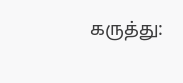கருத்து: